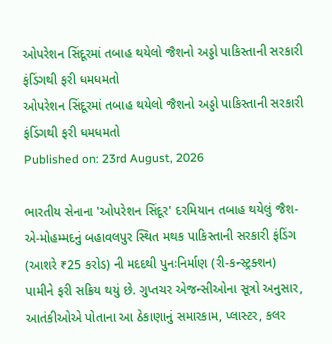ઓપરેશન સિંદૂરમાં તબાહ થયેલો જૈશનો અડ્ડો પાકિસ્તાની સરકારી ફંડિંગથી ફરી ધમધમતો
ઓપરેશન સિંદૂરમાં તબાહ થયેલો જૈશનો અડ્ડો પાકિસ્તાની સરકારી ફંડિંગથી ફરી ધમધમતો
Published on: 23rd August, 2026

ભારતીય સેનાના 'ઓપરેશન સિંદૂર' દરમિયાન તબાહ થયેલું જૈશ-એ-મોહમ્મદનું બહાવલપુર સ્થિત મથક પાકિસ્તાની સરકારી ફંડિંગ (આશરે ₹25 કરોડ) ની મદદથી પુનઃનિર્માણ (રી-કન્સ્ટ્રક્શન) પામીને ફરી સક્રિય થયું છે. ગુપ્તચર એજન્સીઓના સૂત્રો અનુસાર, આતંકીઓએ પોતાના આ ઠેકાણાનું સમારકામ, પ્લાસ્ટર, કલર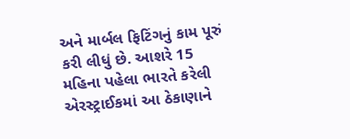અને માર્બલ ફિટિંગનું કામ પૂરું કરી લીધું છે. આશરે 15 મહિના પહેલા ભારતે કરેલી એરસ્ટ્રાઈકમાં આ ઠેકાણાને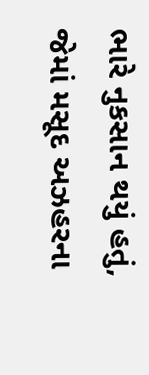ભારે નુકસાન થયું હતું, જેમાં મસૂદ અઝહરના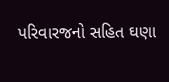પરિવારજનો સહિત ઘણા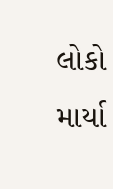લોકો માર્યા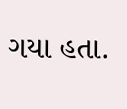ગયા હતા.